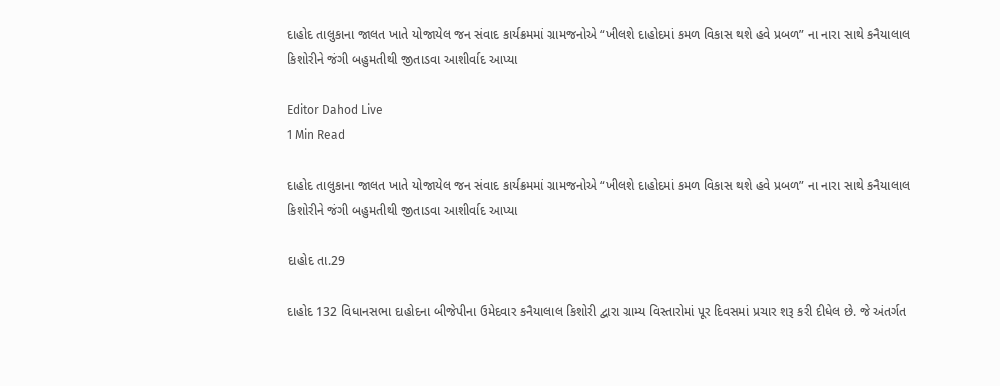દાહોદ તાલુકાના જાલત ખાતે યોજાયેલ જન સંવાદ કાર્યક્રમમાં ગ્રામજનોએ “ખીલશે દાહોદમાં કમળ વિકાસ થશે હવે પ્રબળ” ના નારા સાથે કનૈયાલાલ કિશોરીને જંગી બહુમતીથી જીતાડવા આશીર્વાદ આપ્યા

Editor Dahod Live
1 Min Read

દાહોદ તાલુકાના જાલત ખાતે યોજાયેલ જન સંવાદ કાર્યક્રમમાં ગ્રામજનોએ “ખીલશે દાહોદમાં કમળ વિકાસ થશે હવે પ્રબળ” ના નારા સાથે કનૈયાલાલ કિશોરીને જંગી બહુમતીથી જીતાડવા આશીર્વાદ આપ્યા

દાહોદ તા.29

દાહોદ 132 વિધાનસભા દાહોદના બીજેપીના ઉમેદવાર કનૈયાલાલ કિશોરી દ્વારા ગ્રામ્ય વિસ્તારોમાં પૂર દિવસમાં પ્રચાર શરૂ કરી દીધેલ છે. જે અંતર્ગત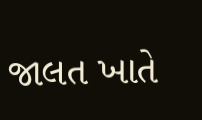જાલત ખાતે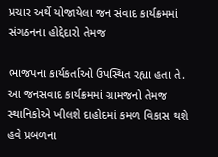પ્રચાર અર્થે યોજાયેલા જન સંવાદ કાર્યક્રમમાં સંગઠનના હોદ્દેદારો તેમજ

ભાજપના કાર્યકર્તાઓ ઉપસ્થિત રહ્યા હતા તે. આ જનસવાદ કાર્યક્રમમાં ગ્રામજનો તેમજ સ્થાનિકોએ ખીલશે દાહોદમાં કમળ વિકાસ થશે હવે પ્રબળના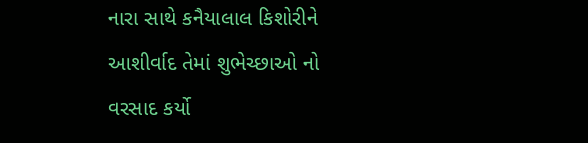નારા સાથે કનૈયાલાલ કિશોરીને આશીર્વાદ તેમાં શુભેચ્છાઓ નો વરસાદ કર્યો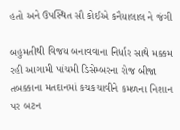હતો અને ઉપસ્થિત સૌ કોઈએ કનૈયાલાલ ને જંગી

બહુમતીથી વિજય બનાવવાના નિર્ધાર સાથે મક્કમ રહી આગામી પાંચમી ડિસેમ્બરના રોજ બીજા તબક્કાના મતદાનમાં કચકચાવીને કમળના નિશાન પર બટન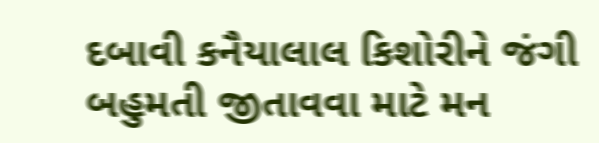દબાવી કનૈયાલાલ કિશોરીને જંગી બહુમતી જીતાવવા માટે મન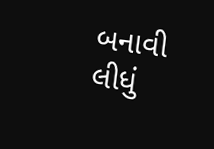બનાવી લીધું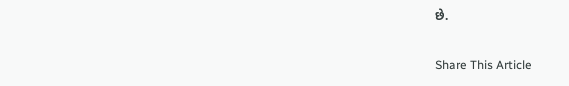છે.

Share This Article